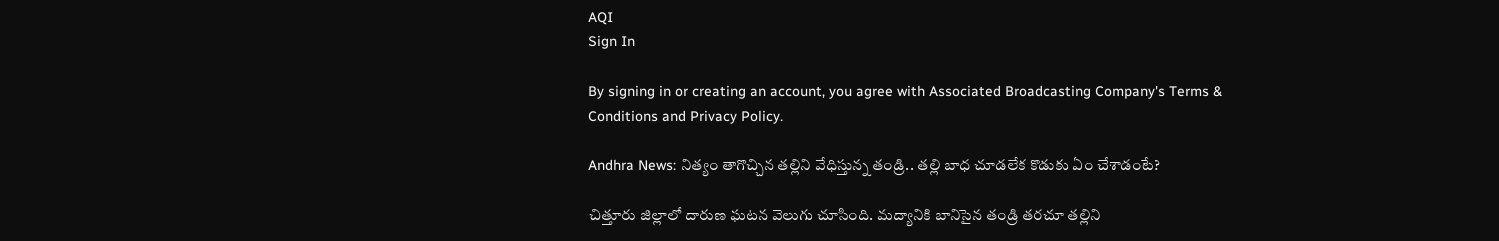AQI
Sign In

By signing in or creating an account, you agree with Associated Broadcasting Company's Terms & Conditions and Privacy Policy.

Andhra News: నిత్యం తాగొచ్చిన తల్లిని వేధిస్తున్న తండ్రి.. తల్లి బాధ చూడలేక కొడుకు ఏం చేశాడంటే?

చిత్తూరు జిల్లాలో దారుణ ఘటన వెలుగు చూసింది. మద్యానికి బానిసైన తండ్రి తరచూ తల్లిని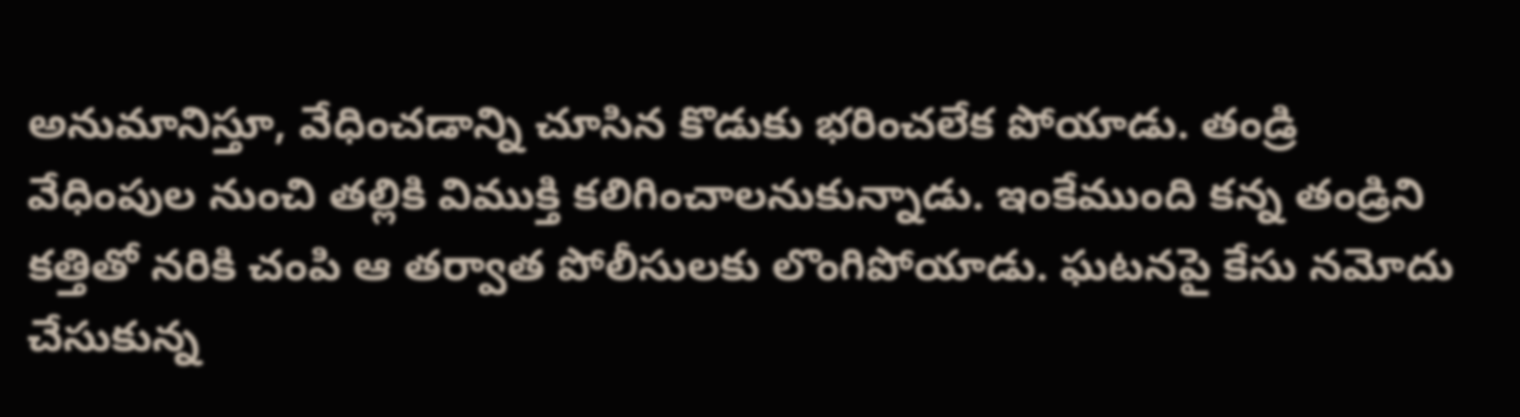అనుమానిస్తూ, వేధించడాన్ని చూసిన కొడుకు భరించలేక పోయాడు. తండ్రి వేధింపుల నుంచి తల్లికి విముక్తి కలిగించాలనుకున్నాడు. ఇంకేముంది కన్న తండ్రిని కత్తితో నరికి చంపి ఆ తర్వాత పోలీసులకు లొంగిపోయాడు. ఘటనపై కేసు నమోదు చేసుకున్న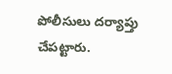పోలీసులు దర్యాప్తు చేపట్టారు.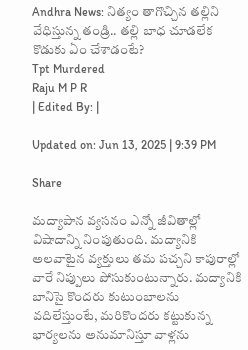Andhra News: నిత్యం తాగొచ్చిన తల్లిని వేధిస్తున్న తండ్రి.. తల్లి బాధ చూడలేక కొడుకు ఏం చేశాడంటే?
Tpt Murdered
Raju M P R
| Edited By: |

Updated on: Jun 13, 2025 | 9:39 PM

Share

మద్యాపాన వ్యసనం ఎన్నో జీవితాల్లో విషాదాన్ని నింపుతుంది. మద్యానికి అలవాటైన వ్యక్తులు తమ పచ్చని కాపురాల్లో వారే నిప్పులు పోసుకుంటున్నారు. మద్యానికి బానిసై కొందరు కుటుంబాలను వదిలేస్తుంటే, మరికొందరు కట్టుకున్న భార్యలను అనుమానిస్తూ వాళ్లను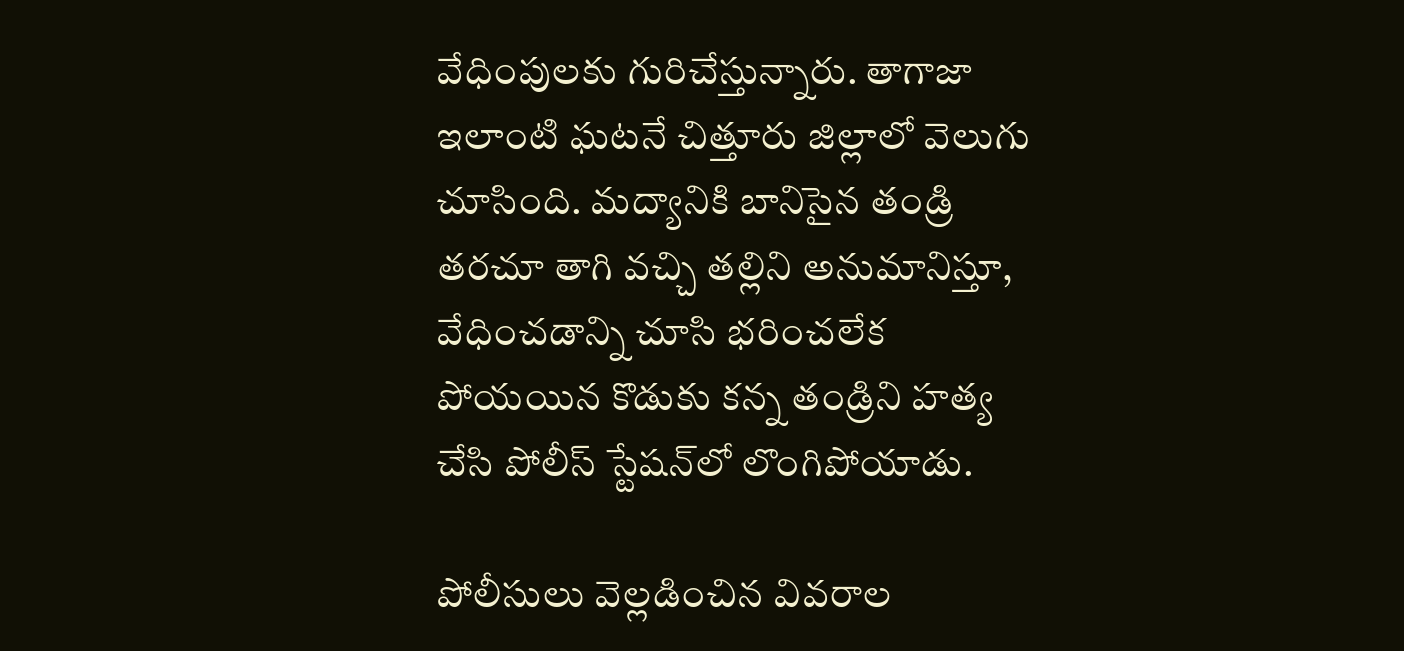వేధింపులకు గురిచేస్తున్నారు. తాగాజా ఇలాంటి ఘటనే చిత్తూరు జిల్లాలో వెలుగు చూసింది. మద్యానికి బానిసైన తండ్రి తరచూ తాగి వచ్చి తల్లిని అనుమానిస్తూ, వేధించడాన్ని చూసి భరించలేక పోయయిన కొడుకు కన్న తండ్రిని హత్య చేసి పోలీస్ స్టేషన్‌లో లొంగిపోయాడు.

పోలీసులు వెల్లడించిన వివరాల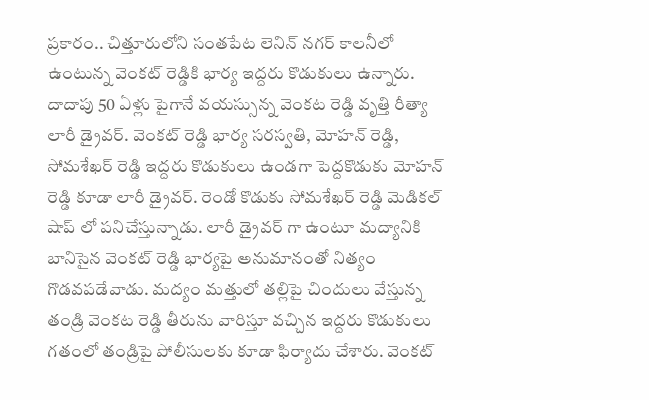ప్రకారం.. చిత్తూరులోని సంతపేట లెనిన్ నగర్ కాలనీలో ఉంటున్న వెంకట్ రెడ్డికి భార్య ఇద్దరు కొడుకులు ఉన్నారు. దాదాపు 50 ఏళ్లు పైగానే వయస్సున్న వెంకట రెడ్డి వృత్తి రీత్యా లారీ డ్రైవర్. వెంకట్ రెడ్డి భార్య సరస్వతి, మోహన్ రెడ్డి, సోమశేఖర్ రెడ్డి ఇద్దరు కొడుకులు ఉండగా పెద్దకొడుకు మోహన్ రెడ్డి కూడా లారీ డ్రైవర్. రెండో కొడుకు సోమశేఖర్ రెడ్డి మెడికల్ షాప్ లో పనిచేస్తున్నాడు. లారీ డ్రైవర్ గా ఉంటూ మద్యానికి బానిసైన వెంకట్ రెడ్డి భార్యపై అనుమానంతో నిత్యం గొడవపడేవాడు. మద్యం మత్తులో తల్లిపై చిందులు వేస్తున్న తండ్రి వెంకట రెడ్డి తీరును వారిస్తూ వచ్చిన ఇద్దరు కొడుకులు గతంలో తండ్రిపై పోలీసులకు కూడా ఫిర్యాదు చేశారు. వెంకట్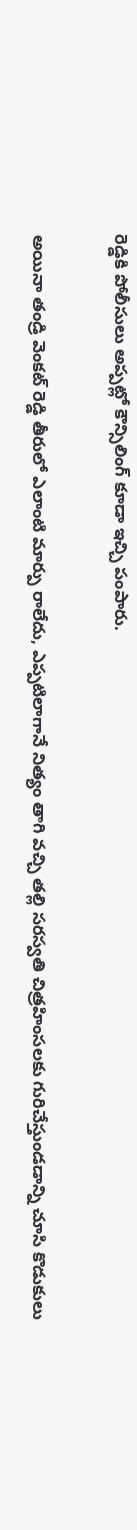రెడ్డికి పోలీసులు అప్పట్లో కౌన్సిలింగ్ కూడా ఇచ్చి పంపారు.

అయినా తండ్రి వెంకట్ రెడ్డి తీరులో ఎలాంటి మార్పు రాలేదు, ఎప్పటిలాగానే నిత్యం తాగి వచ్చి తల్లి సరస్వతి చిత్రహింసలకు గురిచేస్తుండడాన్ని చూసి కొడుకులు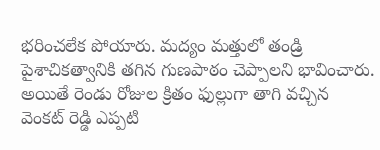భరించలేక పోయారు. మద్యం మత్తులో తండ్రి పైశాచికత్వానికి తగిన గుణపాఠం చెప్పాలని భావించారు. అయితే రెండు రోజుల క్రితం ఫుల్లుగా తాగి వచ్చిన వెంకట్‌ రెడ్డి ఎప్పటి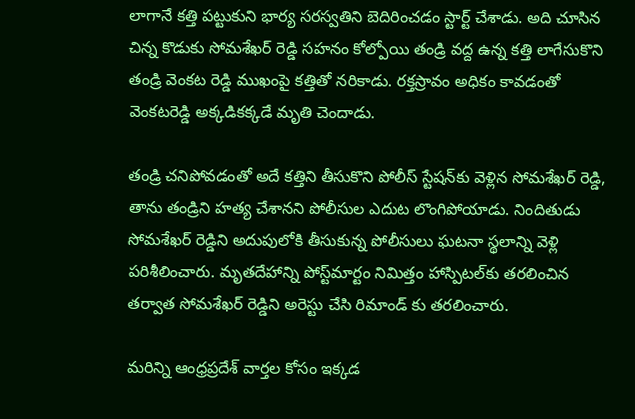లాగానే కత్తి పట్టుకుని భార్య సరస్వతిని బెదిరించడం స్టార్ట్ చేశాడు. అది చూసిన చిన్న కొడుకు సోమశేఖర్ రెడ్డి సహనం కోల్పోయి తండ్రి వద్ద ఉన్న కత్తి లాగేసుకొని తండ్రి వెంకట రెడ్డి ముఖంపై కత్తితో నరికాడు. రక్తస్రావం అధికం కావడంతో వెంకటరెడ్డి అక్కడికక్కడే మృతి చెందాడు.

తండ్రి చనిపోవడంతో అదే కత్తిని తీసుకొని పోలీస్ స్టేషన్‌కు వెళ్లిన సోమశేఖర్ రెడ్డి, తాను తండ్రిని హత్య చేశానని పోలీసుల ఎదుట లొంగిపోయాడు. నిందితుడు సోమశేఖర్ రెడ్డిని అదుపులోకి తీసుకున్న పోలీసులు ఘటనా స్థలాన్ని వెళ్లి పరిశీలించారు. మృతదేహాన్ని పోస్ట్‌మార్టం నిమిత్తం హాస్పిటల్‌కు తరలించిన తర్వాత సోమశేఖర్ రెడ్డిని అరెస్టు చేసి రిమాండ్ కు తరలించారు.

మరిన్ని ఆంధ్రప్రదేశ్ వార్తల కోసం ఇక్కడ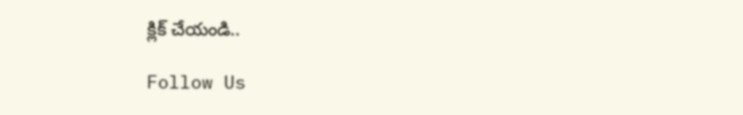క్లిక్ చేయండి..

Follow Us